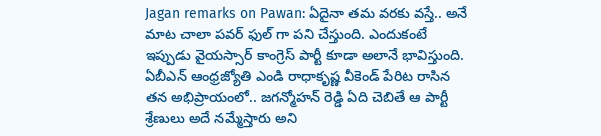Jagan remarks on Pawan: ఏదైనా తమ వరకు వస్తే.. అనే మాట చాలా పవర్ ఫుల్ గా పని చేస్తుంది. ఎందుకంటే ఇప్పుడు వైయస్సార్ కాంగ్రెస్ పార్టీ కూడా అలానే భావిస్తుంది. ఏబీఎన్ ఆంధ్రజ్యోతి ఎండి రాధాకృష్ణ వీకెండ్ పేరిట రాసిన తన అభిప్రాయంలో.. జగన్మోహన్ రెడ్డి ఏది చెబితే ఆ పార్టీ శ్రేణులు అదే నమ్మేస్తారు అని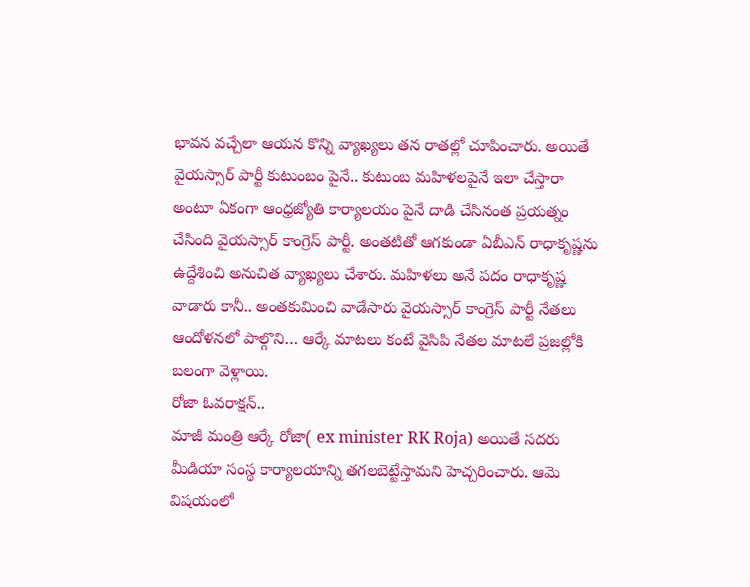భావన వచ్చేలా ఆయన కొన్ని వ్యాఖ్యలు తన రాతల్లో చూపించారు. అయితే వైయస్సార్ పార్టీ కుటుంబం పైనే.. కుటుంబ మహిళలపైనే ఇలా చేస్తారా అంటూ ఏకంగా ఆంధ్రజ్యోతి కార్యాలయం పైనే దాడి చేసినంత ప్రయత్నం చేసింది వైయస్సార్ కాంగ్రెస్ పార్టీ. అంతటితో ఆగకుండా ఏబీఎన్ రాధాకృష్ణను ఉద్దేశించి అనుచిత వ్యాఖ్యలు చేశారు. మహిళలు అనే పదం రాధాకృష్ణ వాడారు కానీ.. అంతకుమించి వాడేసారు వైయస్సార్ కాంగ్రెస్ పార్టీ నేతలు ఆందోళనలో పాల్గొని… ఆర్కే మాటలు కంటే వైసిపి నేతల మాటలే ప్రజల్లోకి బలంగా వెళ్లాయి.
రోజా ఓవరాక్షన్..
మాజీ మంత్రి ఆర్కే రోజా( ex minister RK Roja) అయితే సదరు మీడియా సంస్థ కార్యాలయాన్ని తగలబెట్టేస్తామని హెచ్చరించారు. ఆమె విషయంలో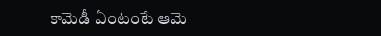కామెడీ ఏంటంటే ఆమె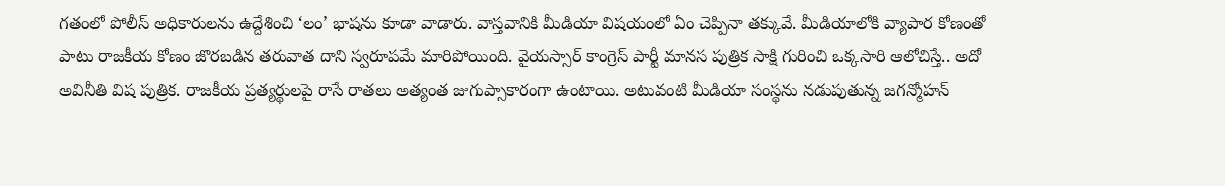గతంలో పోలీస్ అధికారులను ఉద్దేశించి ‘లం’ భాషను కూడా వాడారు. వాస్తవానికి మీడియా విషయంలో ఏం చెప్పినా తక్కువే. మీడియాలోకి వ్యాపార కోణంతో పాటు రాజకీయ కోణం జొరబడిన తరువాత దాని స్వరూపమే మారిపోయింది. వైయస్సార్ కాంగ్రెస్ పార్టీ మానస పుత్రిక సాక్షి గురించి ఒక్కసారి ఆలోచిస్తే.. అదో అవినీతి విష పుత్రిక. రాజకీయ ప్రత్యర్థులపై రాసే రాతలు అత్యంత జుగుప్సాకారంగా ఉంటాయి. అటువంటి మీడియా సంస్థను నడుపుతున్న జగన్మోహన్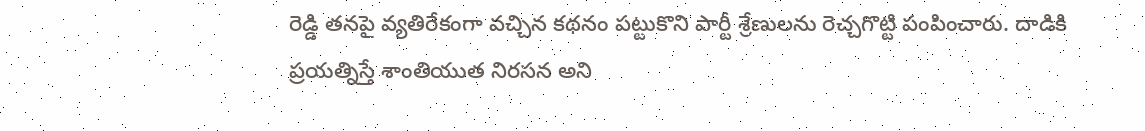రెడ్డి తనపై వ్యతిరేకంగా వచ్చిన కథనం పట్టుకొని పార్టీ శ్రేణులను రెచ్చగొట్టి పంపించారు. దాడికి ప్రయత్నిస్తే శాంతియుత నిరసన అని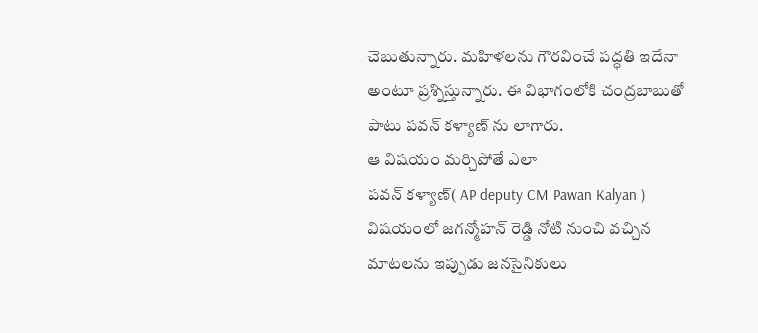చెబుతున్నారు. మహిళలను గౌరవించే పద్ధతి ఇదేనా అంటూ ప్రశ్నిస్తున్నారు. ఈ విభాగంలోకి చంద్రబాబుతో పాటు పవన్ కళ్యాణ్ ను లాగారు.
ఆ విషయం మర్చిపోతే ఎలా
పవన్ కళ్యాణ్( AP deputy CM Pawan Kalyan ) విషయంలో జగన్మోహన్ రెడ్డి నోటి నుంచి వచ్చిన మాటలను ఇప్పుడు జనసైనికులు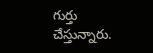గుర్తు చేస్తున్నారు.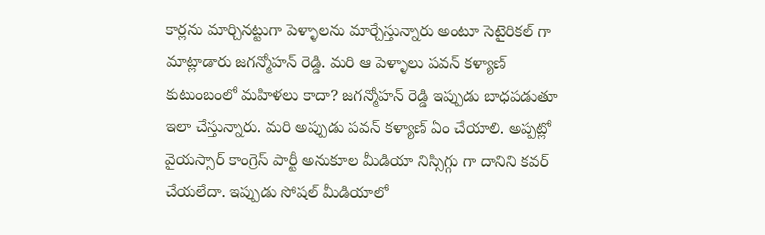కార్లను మార్చినట్టుగా పెళ్ళాలను మార్చేస్తున్నారు అంటూ సెటైరికల్ గా మాట్లాడారు జగన్మోహన్ రెడ్డి. మరి ఆ పెళ్ళాలు పవన్ కళ్యాణ్ కుటుంబంలో మహిళలు కాదా? జగన్మోహన్ రెడ్డి ఇప్పుడు బాధపడుతూ ఇలా చేస్తున్నారు. మరి అప్పుడు పవన్ కళ్యాణ్ ఏం చేయాలి. అప్పట్లో వైయస్సార్ కాంగ్రెస్ పార్టీ అనుకూల మీడియా నిస్సిగ్గు గా దానిని కవర్ చేయలేదా. ఇప్పుడు సోషల్ మీడియాలో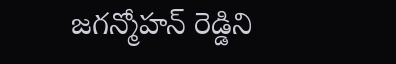జగన్మోహన్ రెడ్డిని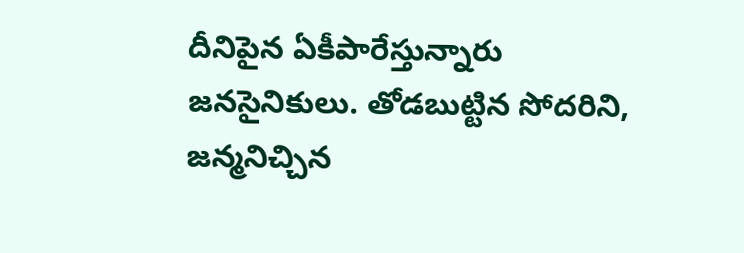దీనిపైన ఏకీపారేస్తున్నారు జనసైనికులు. తోడబుట్టిన సోదరిని, జన్మనిచ్చిన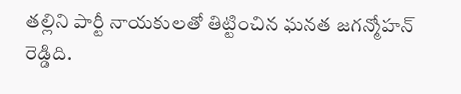తల్లిని పార్టీ నాయకులతో తిట్టించిన ఘనత జగన్మోహన్ రెడ్డిది.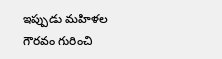ఇప్పుడు మహిళల గౌరవం గురించి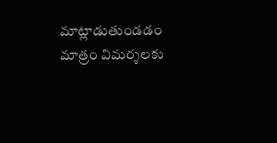మాట్లాడుతుండడం మాత్రం విమర్శలకు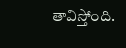తావిస్తోంది.